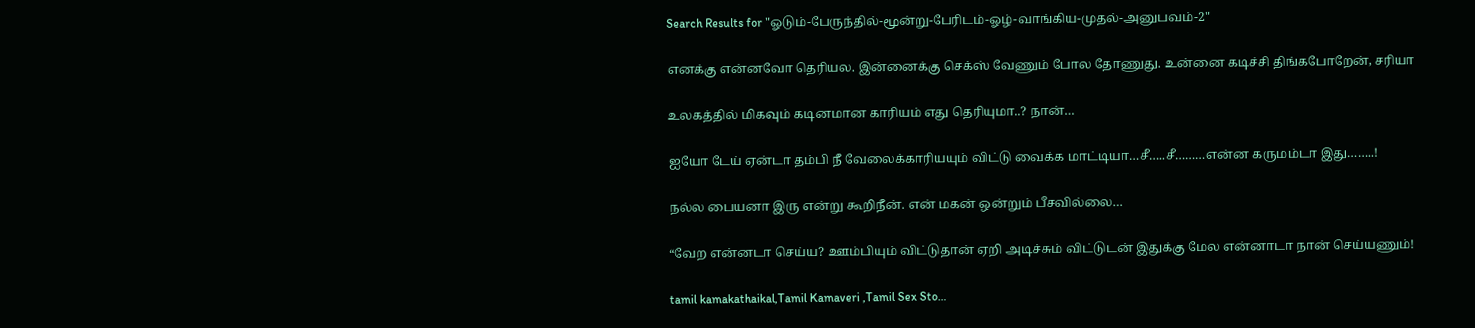Search Results for "ஓடும்-பேருந்தில்-மூன்று-பேரிடம்-ஓழ்-வாங்கிய-முதல்-அனுபவம்-2"

எனக்கு என்னவோ தெரியல. இன்னைக்கு செக்ஸ் வேணும் போல தோணுது. உன்னை கடிச்சி திங்கபோறேன், சரியா

உலகத்தில் மிகவும் கடினமான காரியம் எது தெரியுமா..? நான்…

ஐயோ டேய் ஏன்டா தம்பி நீ வேலைக்காரியயும் விட்டு வைக்க மாட்டியா…சீ…..சீ………என்ன கருமம்டா இது……..!

நல்ல பையனா இரு என்று கூறிநீன். என் மகன் ஒன்றும் பீசவில்லை…

“வேற என்னடா செய்ய? ஊம்பியும் விட்டுதான் ஏறி அடிச்சும் விட்டுடன் இதுக்கு மேல என்னாடா நான் செய்யணும்!

tamil kamakathaikal,Tamil Kamaveri ,Tamil Sex Sto…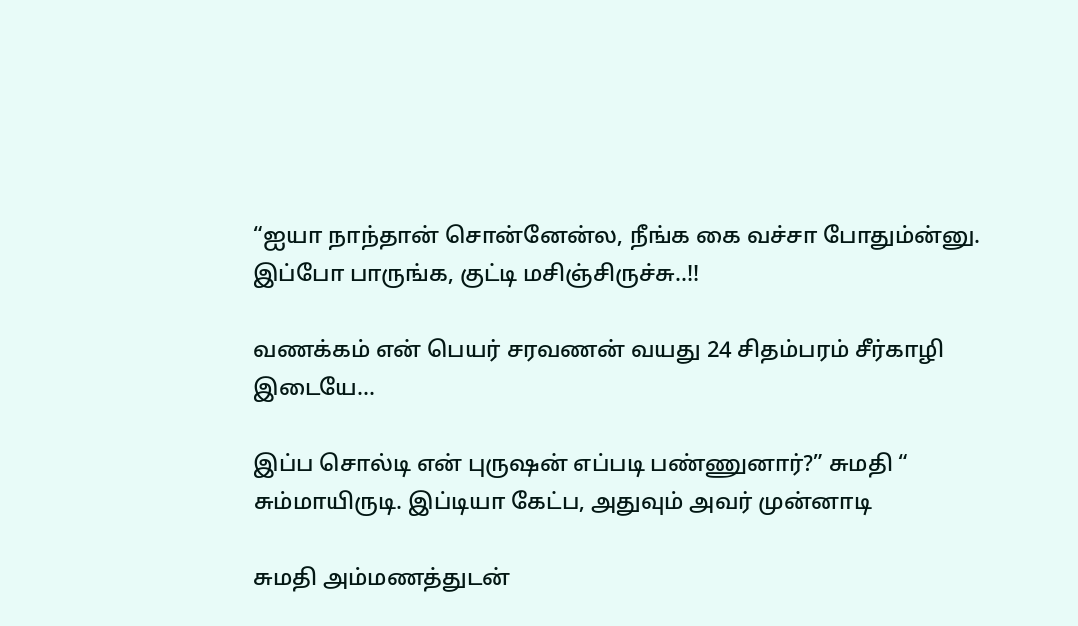“ஐயா நாந்தான் சொன்னேன்ல, நீங்க கை வச்சா போதும்ன்னு. இப்போ பாருங்க, குட்டி மசிஞ்சிருச்சு..!!

வணக்கம் என் பெயர் சரவணன் வயது 24 சிதம்பரம் சீர்காழி இடையே…

இப்ப சொல்டி என் புருஷன் எப்படி பண்ணுனார்?” சுமதி “ சும்மாயிருடி. இப்டியா கேட்ப, அதுவும் அவர் முன்னாடி

சுமதி அம்மணத்துடன்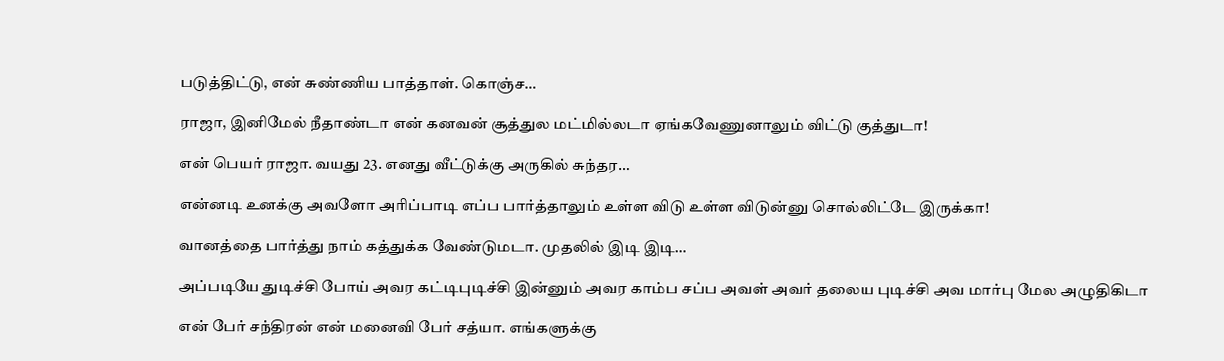படுத்திட்டு, என் சுண்ணிய பாத்தாள். கொஞ்ச…

ராஜா, இனிமேல் நீதாண்டா என் கனவன் சூத்துல மட்மில்லடா ஏங்கவேணுனாலும் விட்டு குத்துடா!

என் பெயர் ராஜா. வயது 23. எனது வீட்டுக்கு அருகில் சுந்தர…

என்னடி உனக்கு அவளோ அரிப்பாடி எப்ப பார்த்தாலும் உள்ள விடு உள்ள விடுன்னு சொல்லிட்டே இருக்கா!

வானத்தை பார்த்து நாம் கத்துக்க வேண்டுமடா. முதலில் இடி இடி…

அப்படியே துடிச்சி போய் அவர கட்டிபுடிச்சி இன்னும் அவர காம்ப சப்ப அவள் அவர் தலைய புடிச்சி அவ மார்பு மேல அழுதிகிடா

என் பேர் சந்திரன் என் மனைவி பேர் சத்யா. எங்களுக்கு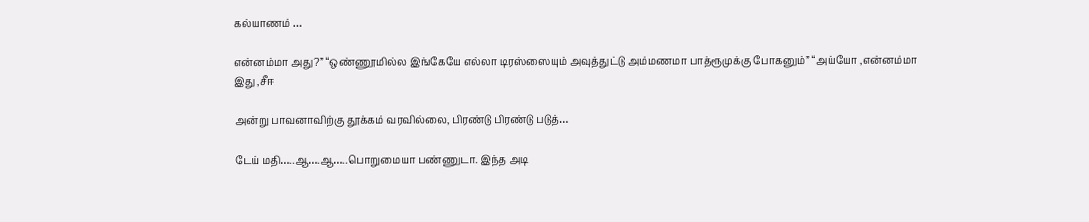கல்யாணம் …

என்னம்மா அது?” “ஒண்ணூமில்ல இங்கேயே எல்லா டிரஸ்ஸையும் அவுத்துட்டு அம்மணமா பாத்ரூமுக்கு போகனும்” “அய்யோ ,என்னம்மா இது ,சீஈ

அன்று பாவனாவிற்கு தூக்கம் வரவில்லை, பிரண்டு பிரண்டு படுத்…

டேய் மதி…..ஆ….ஆ…..பொறுமையா பண்ணுடா. இந்த அடி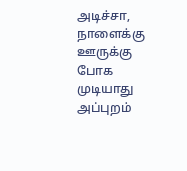அடிச்சா, நாளைக்கு ஊருக்கு போக முடியாது அப்புறம்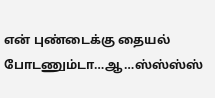என் புண்டைக்கு தையல் போடணும்டா…ஆ…ஸ்ஸ்ஸ்ஸ்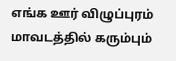எங்க ஊர் விழுப்புரம் மாவடத்தில் கரும்பும்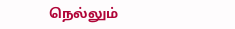நெல்லும்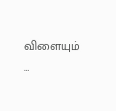விளையும் …